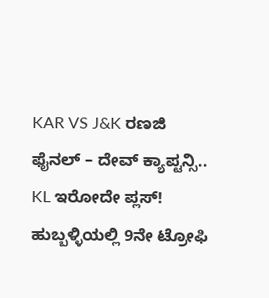KAR VS J&K ರಣಜಿ ಫೈನಲ್ – ದೇವ್ ಕ್ಯಾಪ್ಟನ್ಸಿ.. KL ಇರೋದೇ ಪ್ಲಸ್!
ಹುಬ್ಬಳ್ಳಿಯಲ್ಲಿ 9ನೇ ಟ್ರೋಫಿ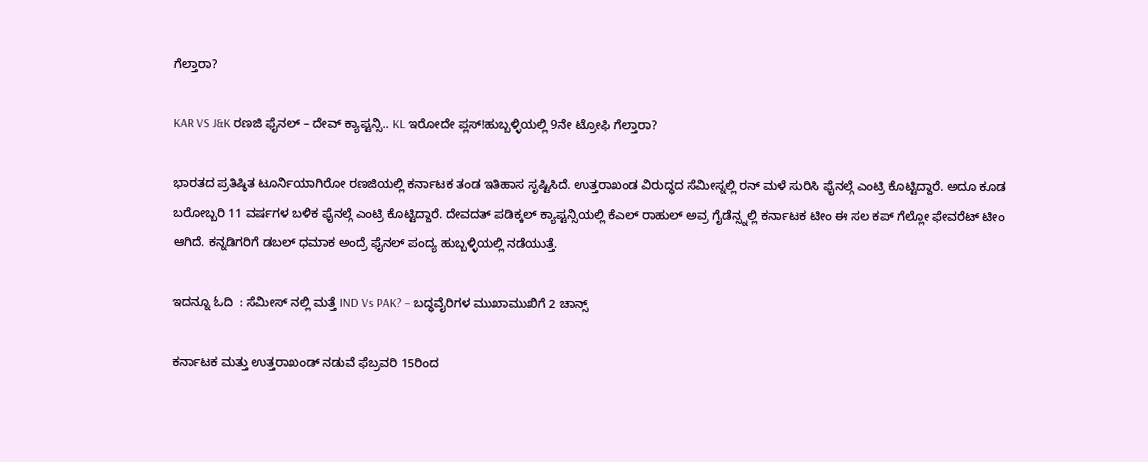ಗೆಲ್ತಾರಾ?

KAR VS J&K ರಣಜಿ ಫೈನಲ್ – ದೇವ್ ಕ್ಯಾಪ್ಟನ್ಸಿ.. KL ಇರೋದೇ ಪ್ಲಸ್!ಹುಬ್ಬಳ್ಳಿಯಲ್ಲಿ 9ನೇ ಟ್ರೋಫಿ ಗೆಲ್ತಾರಾ?

ಭಾರತದ ಪ್ರತಿಷ್ಠಿತ ಟೂರ್ನಿಯಾಗಿರೋ ರಣಜಿಯಲ್ಲಿ ಕರ್ನಾಟಕ ತಂಡ ಇತಿಹಾಸ ಸೃಷ್ಟಿಸಿದೆ. ಉತ್ತರಾಖಂಡ ವಿರುದ್ಧದ ಸೆಮೀಸ್ನಲ್ಲಿ ರನ್ ಮಳೆ ಸುರಿಸಿ ಫೈನಲ್ಗೆ ಎಂಟ್ರಿ ಕೊಟ್ಟಿದ್ದಾರೆ. ಅದೂ ಕೂಡ ಬರೋಬ್ಬರಿ 11 ವರ್ಷಗಳ ಬಳಿಕ ಫೈನಲ್ಗೆ ಎಂಟ್ರಿ ಕೊಟ್ಟಿದ್ದಾರೆ. ದೇವದತ್ ಪಡಿಕ್ಕಲ್ ಕ್ಯಾಪ್ಟನ್ಸಿಯಲ್ಲಿ ಕೆಎಲ್ ರಾಹುಲ್ ಅವ್ರ ಗೈಡೆನ್ಸ್ನಲ್ಲಿ ಕರ್ನಾಟಕ ಟೀಂ ಈ ಸಲ ಕಪ್ ಗೆಲ್ಲೋ ಫೇವರೆಟ್ ಟೀಂ ಆಗಿದೆ. ಕನ್ನಡಿಗರಿಗೆ ಡಬಲ್ ಧಮಾಕ ಅಂದ್ರೆ ಫೈನಲ್ ಪಂದ್ಯ ಹುಬ್ಬಳ್ಳಿಯಲ್ಲಿ ನಡೆಯುತ್ತೆ.

ಇದನ್ನೂ ಓದಿ  : ಸೆಮೀಸ್ ನಲ್ಲಿ ಮತ್ತೆ IND Vs PAK? – ಬದ್ಧವೈರಿಗಳ ಮುಖಾಮುಖಿಗೆ 2 ಚಾನ್ಸ್

ಕರ್ನಾಟಕ ಮತ್ತು ಉತ್ತರಾಖಂಡ್ ನಡುವೆ ಫೆಬ್ರವರಿ 15ರಿಂದ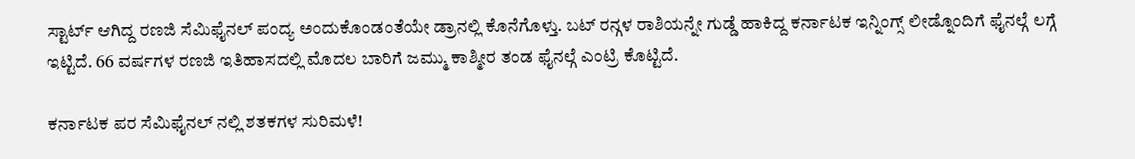ಸ್ಟಾರ್ಟ್ ಆಗಿದ್ದ ರಣಜಿ ಸೆಮಿಫೈನಲ್ ಪಂದ್ಯ ಅಂದುಕೊಂಡಂತೆಯೇ ಡ್ರಾನಲ್ಲಿ ಕೊನೆಗೊಳ್ತು. ಬಟ್ ರನ್ಗಳ ರಾಶಿಯನ್ನೇ ಗುಡ್ಡೆ ಹಾಕಿದ್ದ ಕರ್ನಾಟಕ ಇನ್ನಿಂಗ್ಸ್ ಲೀಡ್ನೊಂದಿಗೆ ಫೈನಲ್ಗೆ ಲಗ್ಗೆ ಇಟ್ಟಿದೆ. 66 ವರ್ಷಗಳ ರಣಜಿ ಇತಿಹಾಸದಲ್ಲಿ ಮೊದಲ ಬಾರಿಗೆ ಜಮ್ಮು ಕಾಶ್ಮೀರ ತಂಡ ಫೈನಲ್ಗೆ ಎಂಟ್ರಿ ಕೊಟ್ಟಿದೆ.

ಕರ್ನಾಟಕ ಪರ ಸೆಮಿಫೈನಲ್ ನಲ್ಲಿ ಶತಕಗಳ ಸುರಿಮಳೆ!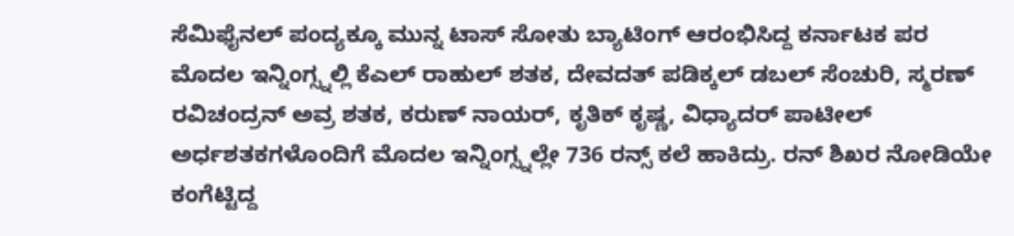ಸೆಮಿಫೈನಲ್ ಪಂದ್ಯಕ್ಕೂ ಮುನ್ನ ಟಾಸ್ ಸೋತು ಬ್ಯಾಟಿಂಗ್ ಆರಂಭಿಸಿದ್ದ ಕರ್ನಾಟಕ ಪರ ಮೊದಲ ಇನ್ನಿಂಗ್ಸ್ನಲ್ಲಿ ಕೆಎಲ್ ರಾಹುಲ್ ಶತಕ, ದೇವದತ್ ಪಡಿಕ್ಕಲ್ ಡಬಲ್ ಸೆಂಚುರಿ, ಸ್ಮರಣ್ ರವಿಚಂದ್ರನ್ ಅವ್ರ ಶತಕ, ಕರುಣ್ ನಾಯರ್, ಕೃತಿಕ್ ಕೃಷ್ಣ, ವಿಧ್ಯಾದರ್ ಪಾಟೀಲ್ ಅರ್ಧಶತಕಗಳೊಂದಿಗೆ ಮೊದಲ ಇನ್ನಿಂಗ್ಸ್ನಲ್ಲೇ 736 ರನ್ಸ್ ಕಲೆ ಹಾಕಿದ್ರು. ರನ್ ಶಿಖರ ನೋಡಿಯೇ ಕಂಗೆಟ್ಟಿದ್ದ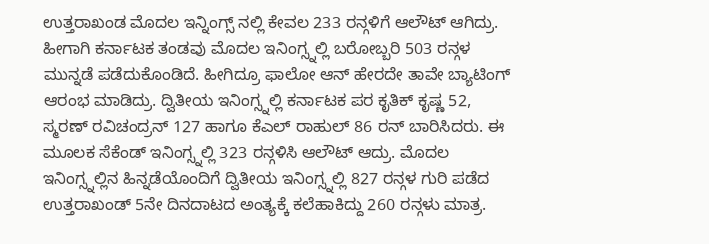ಉತ್ತರಾಖಂಡ ಮೊದಲ ಇನ್ನಿಂಗ್ಸ್ ನಲ್ಲಿ ಕೇವಲ 233 ರನ್ಗಳಿಗೆ ಆಲೌಟ್ ಆಗಿದ್ರು. ಹೀಗಾಗಿ ಕರ್ನಾಟಕ ತಂಡವು ಮೊದಲ ಇನಿಂಗ್ಸ್ನಲ್ಲಿ ಬರೋಬ್ಬರಿ 503 ರನ್ಗಳ ಮುನ್ನಡೆ ಪಡೆದುಕೊಂಡಿದೆ. ಹೀಗಿದ್ರೂ ಫಾಲೋ ಆನ್ ಹೇರದೇ ತಾವೇ ಬ್ಯಾಟಿಂಗ್ ಆರಂಭ ಮಾಡಿದ್ರು. ದ್ವಿತೀಯ ಇನಿಂಗ್ಸ್ನಲ್ಲಿ ಕರ್ನಾಟಕ ಪರ ಕೃತಿಕ್ ಕೃಷ್ಣ 52, ಸ್ಮರಣ್ ರವಿಚಂದ್ರನ್ 127 ಹಾಗೂ ಕೆಎಲ್ ರಾಹುಲ್ 86 ರನ್ ಬಾರಿಸಿದರು. ಈ ಮೂಲಕ ಸೆಕೆಂಡ್ ಇನಿಂಗ್ಸ್ನಲ್ಲಿ 323 ರನ್ಗಳಿಸಿ ಆಲೌಟ್ ಆದ್ರು. ಮೊದಲ ಇನಿಂಗ್ಸ್ನಲ್ಲಿನ ಹಿನ್ನಡೆಯೊಂದಿಗೆ ದ್ವಿತೀಯ ಇನಿಂಗ್ಸ್ನಲ್ಲಿ 827 ರನ್ಗಳ ಗುರಿ ಪಡೆದ ಉತ್ತರಾಖಂಡ್ 5ನೇ ದಿನದಾಟದ ಅಂತ್ಯಕ್ಕೆ ಕಲೆಹಾಕಿದ್ದು 260 ರನ್ಗಳು ಮಾತ್ರ.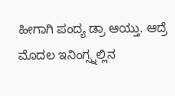ಹೀಗಾಗಿ ಪಂದ್ಯ ಡ್ರಾ ಆಯ್ತು. ಆದ್ರೆ ಮೊದಲ ಇನಿಂಗ್ಸ್ನಲ್ಲಿನ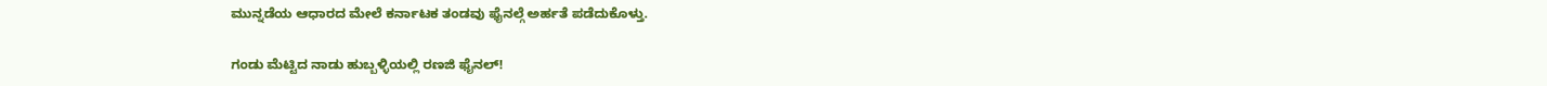ಮುನ್ನಡೆಯ ಆಧಾರದ ಮೇಲೆ ಕರ್ನಾಟಕ ತಂಡವು ಫೈನಲ್ಗೆ ಅರ್ಹತೆ ಪಡೆದುಕೊಳ್ತು.

ಗಂಡು ಮೆಟ್ಟಿದ ನಾಡು ಹುಬ್ಬಳ್ಳಿಯಲ್ಲಿ ರಣಜಿ ಫೈನಲ್!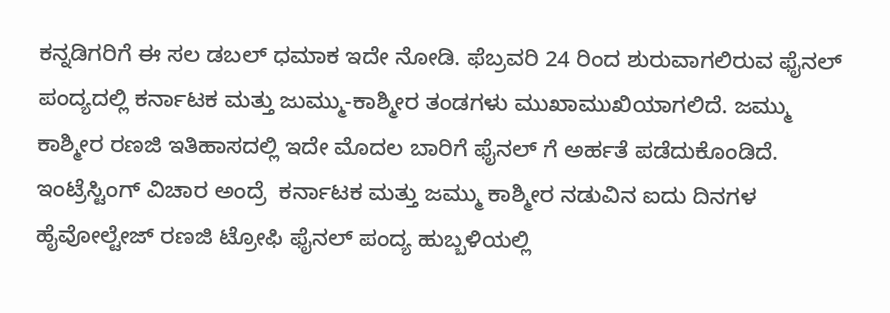ಕನ್ನಡಿಗರಿಗೆ ಈ ಸಲ ಡಬಲ್ ಧಮಾಕ ಇದೇ ನೋಡಿ. ಫೆಬ್ರವರಿ 24 ರಿಂದ ಶುರುವಾಗಲಿರುವ ಫೈನಲ್ ಪಂದ್ಯದಲ್ಲಿ ಕರ್ನಾಟಕ ಮತ್ತು ಜುಮ್ಮು-ಕಾಶ್ಮೀರ ತಂಡಗಳು ಮುಖಾಮುಖಿಯಾಗಲಿದೆ. ಜಮ್ಮು ಕಾಶ್ಮೀರ ರಣಜಿ ಇತಿಹಾಸದಲ್ಲಿ ಇದೇ ಮೊದಲ ಬಾರಿಗೆ ಫೈನಲ್ ಗೆ ಅರ್ಹತೆ ಪಡೆದುಕೊಂಡಿದೆ. ಇಂಟ್ರೆಸ್ಟಿಂಗ್ ವಿಚಾರ ಅಂದ್ರೆ  ಕರ್ನಾಟಕ ಮತ್ತು ಜಮ್ಮು ಕಾಶ್ಮೀರ ನಡುವಿನ ಐದು ದಿನಗಳ ಹೈವೋಲ್ಟೇಜ್ ರಣಜಿ ಟ್ರೋಫಿ ಫೈನಲ್ ಪಂದ್ಯ ಹುಬ್ಬಳಿಯಲ್ಲಿ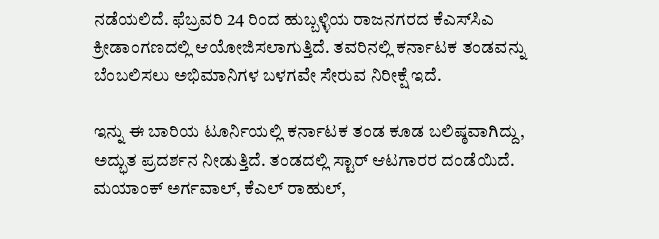ನಡೆಯಲಿದೆ. ಫೆಬ್ರವರಿ 24 ರಿಂದ ಹುಬ್ಬಳ್ಳಿಯ ರಾಜನಗರದ ಕೆಎಸ್‌ಸಿಎ ಕ್ರೀಡಾಂಗಣದಲ್ಲಿ ಆಯೋಜಿಸಲಾಗುತ್ತಿದೆ. ತವರಿನಲ್ಲಿ ಕರ್ನಾಟಕ ತಂಡವನ್ನು ಬೆಂಬಲಿಸಲು ಅಭಿಮಾನಿಗಳ ಬಳಗವೇ ಸೇರುವ ನಿರೀಕ್ಷೆ ಇದೆ.

ಇನ್ನು ಈ ಬಾರಿಯ ಟೂರ್ನಿಯಲ್ಲಿ ಕರ್ನಾಟಕ ತಂಡ ಕೂಡ ಬಲಿಷ್ಠವಾಗಿದ್ದು, ಅದ್ಭುತ ಪ್ರದರ್ಶನ ನೀಡುತ್ತಿದೆ. ತಂಡದಲ್ಲಿ ಸ್ಟಾರ್ ಆಟಗಾರರ ದಂಡೆಯಿದೆ. ಮಯಾಂಕ್ ಅರ್ಗವಾಲ್, ಕೆಎಲ್ ರಾಹುಲ್,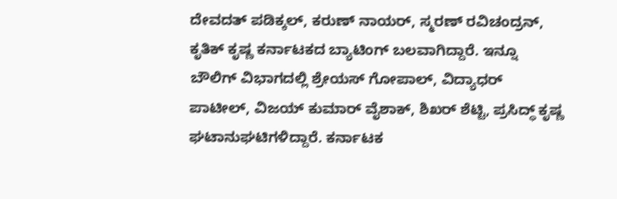ದೇವದತ್ ಪಡಿಕ್ಕಲ್, ಕರುಣ್ ನಾಯರ್, ಸ್ಮರಣ್ ರವಿಚಂದ್ರನ್, ಕೃತಿಕ್ ಕೃಷ್ಣ ಕರ್ನಾಟಕದ ಬ್ಯಾಟಿಂಗ್ ಬಲವಾಗಿದ್ದಾರೆ. ಇನ್ನೂ ಬೌಲಿಗ್ ವಿಭಾಗದಲ್ಲಿ ಶ್ರೇಯಸ್ ಗೋಪಾಲ್, ವಿದ್ಯಾಧರ್ ಪಾಟೀಲ್, ವಿಜಯ್ ಕುಮಾರ್ ವೈಶಾಕ್, ಶಿಖರ್ ಶೆಟ್ಟಿ, ಪ್ರಸಿದ್ಧ್ ಕೃಷ್ಣ ಘಟಾನುಘಟಿಗಳಿದ್ದಾರೆ. ಕರ್ನಾಟಕ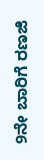9ನೇ ಬಾರಿಗೆ ರಣಜಿ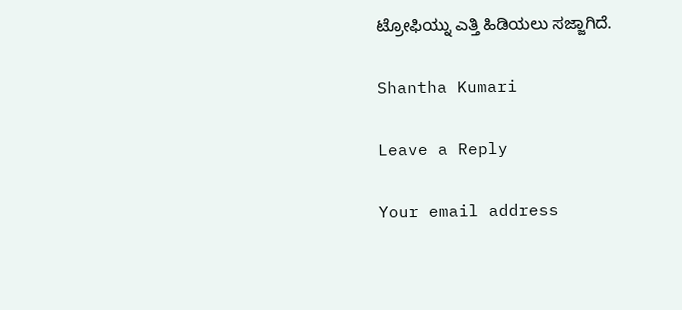ಟ್ರೋಫಿಯ್ನು ಎತ್ತಿ ಹಿಡಿಯಲು ಸಜ್ಜಾಗಿದೆ.

Shantha Kumari

Leave a Reply

Your email address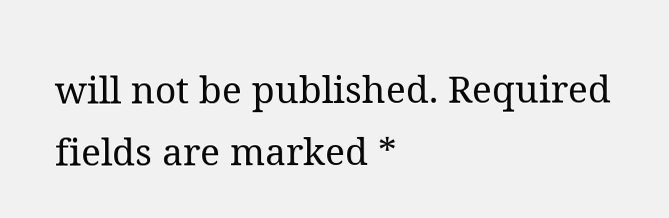will not be published. Required fields are marked *